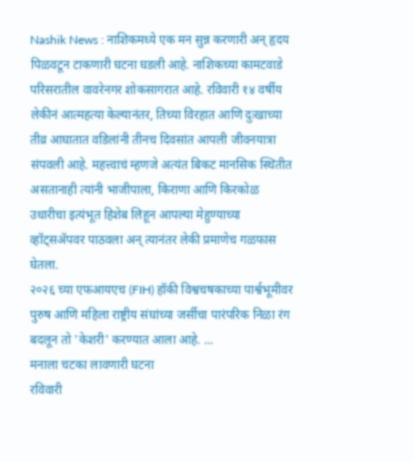Nashik News : नाशिकमध्ये एक मन सुन्न करणारी अन् हृदय पिळवटून टाकणारी घटना घडली आहे. नाशिकच्या कामटवाडे परिसरातील वावरेनगर शोकसागरात आहे. रविवारी १४ वर्षीय लेकीनं आत्महत्या केल्यानंतर, तिच्या विरहात आणि दुःखाच्या तीव्र आघातात वडिलांनी तीनच दिवसांत आपली जीवनयात्रा संपवली आहे. महत्त्वाचं म्हणजे अत्यंत बिकट मानसिक स्थितीत असतानाही त्यांनी भाजीपाला, किराणा आणि किरकोळ उधारीचा इत्यंभूत हिशेब लिहून आपल्या मेहुण्याच्या व्हॉट्सॲपवर पाठवला अन् त्यानंतर लेकी प्रमाणेच गळफास घेतला.
२०२६ च्या एफआयएच (FIH) हॉकी विश्वचषकाच्या पार्श्वभूमीवर पुरुष आणि महिला राष्ट्रीय संघांच्या जर्सीचा पारंपरिक निळा रंग बदलून तो 'केशरी' करण्यात आला आहे. ...
मनाला चटका लावणारी घटना
रविवारी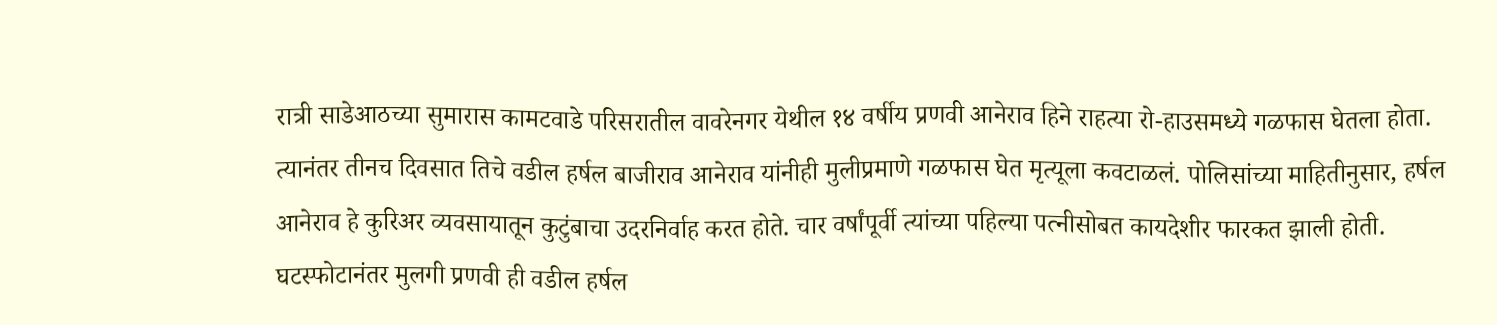रात्री साडेआठच्या सुमारास कामटवाडे परिसरातील वावरेनगर येथील १४ वर्षीय प्रणवी आनेराव हिने राहत्या रो-हाउसमध्ये गळफास घेतला होता. त्यानंतर तीनच दिवसात तिचे वडील हर्षल बाजीराव आनेराव यांनीही मुलीप्रमाणे गळफास घेत मृत्यूला कवटाळलं. पोलिसांच्या माहितीनुसार, हर्षल आनेराव हे कुरिअर व्यवसायातून कुटुंबाचा उदरनिर्वाह करत होते. चार वर्षांपूर्वी त्यांच्या पहिल्या पत्नीसोबत कायदेशीर फारकत झाली होती. घटस्फोटानंतर मुलगी प्रणवी ही वडील हर्षल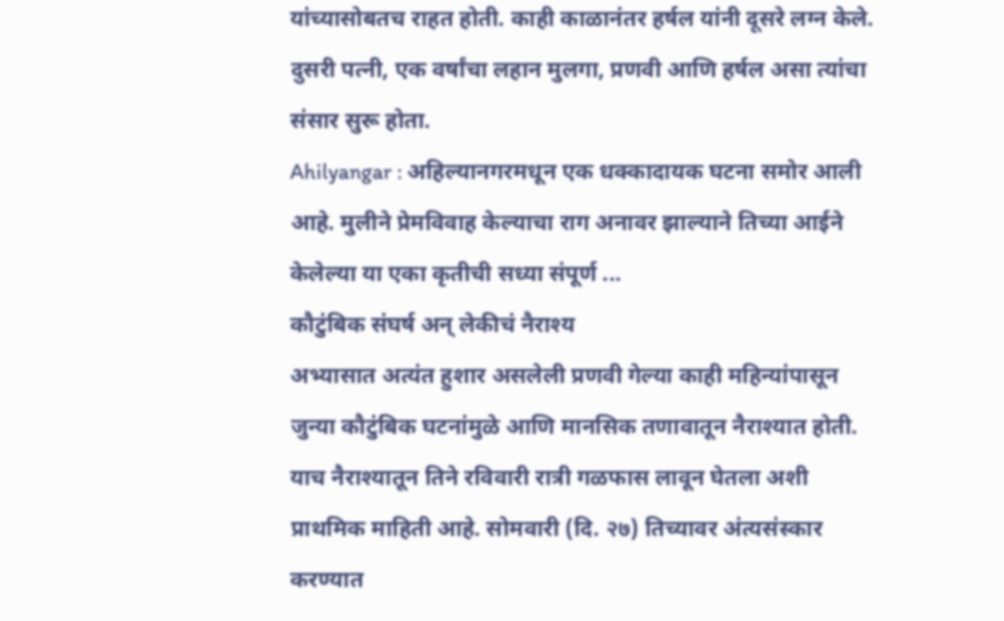यांच्यासोबतच राहत होती. काही काळानंतर हर्षल यांनी दूसरे लग्न केले. दुसरी पत्नी, एक वर्षांचा लहान मुलगा, प्रणवी आणि हर्षल असा त्यांचा संसार सुरू होता.
Ahilyangar : अहिल्यानगरमधून एक धक्कादायक घटना समोर आली आहे. मुलीने प्रेमविवाह केल्याचा राग अनावर झाल्याने तिच्या आईने केलेल्या या एका कृतीची सध्या संपूर्ण ...
कौटुंबिक संघर्ष अन् लेकीचं नैराश्य
अभ्यासात अत्यंत हुशार असलेली प्रणवी गेल्या काही महिन्यांपासून जुन्या कौटुंबिक घटनांमुळे आणि मानसिक तणावातून नैराश्यात होती. याच नैराश्यातून तिने रविवारी रात्री गळफास लावून घेतला अशी प्राथमिक माहिती आहे. सोमवारी (दि. २७) तिच्यावर अंत्यसंस्कार करण्यात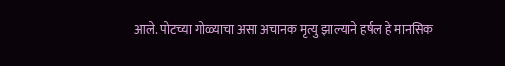आले. पोटच्या गोळ्याचा असा अचानक मृत्यु झाल्याने हर्षल हे मानसिक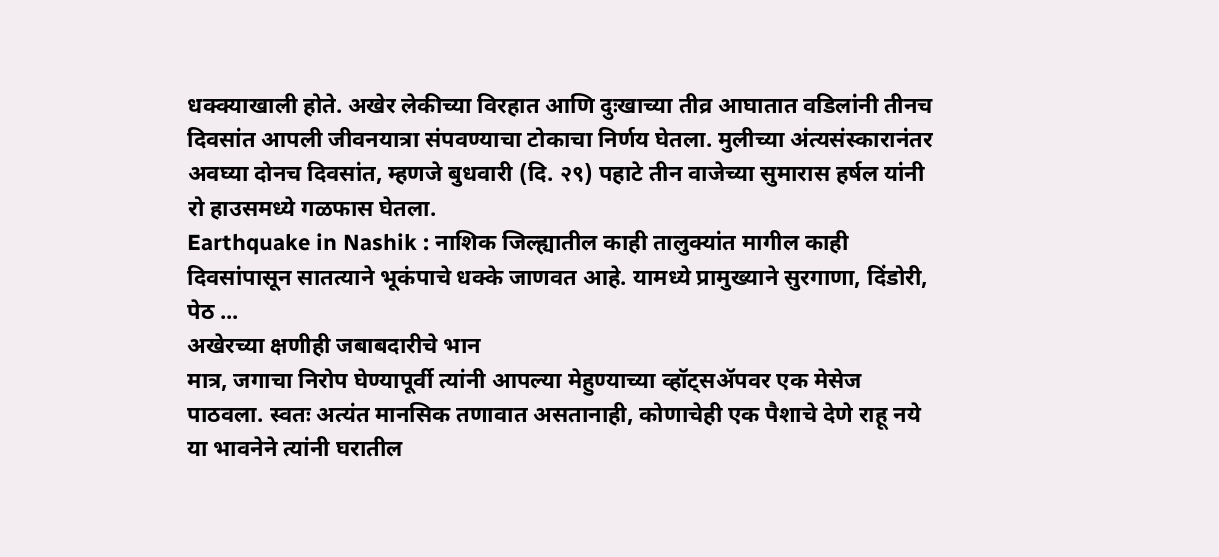धक्क्याखाली होते. अखेर लेकीच्या विरहात आणि दुःखाच्या तीव्र आघातात वडिलांनी तीनच दिवसांत आपली जीवनयात्रा संपवण्याचा टोकाचा निर्णय घेतला. मुलीच्या अंत्यसंस्कारानंतर अवघ्या दोनच दिवसांत, म्हणजे बुधवारी (दि. २९) पहाटे तीन वाजेच्या सुमारास हर्षल यांनी रो हाउसमध्ये गळफास घेतला.
Earthquake in Nashik : नाशिक जिल्ह्यातील काही तालुक्यांत मागील काही दिवसांपासून सातत्याने भूकंपाचे धक्के जाणवत आहे. यामध्ये प्रामुख्याने सुरगाणा, दिंडोरी, पेठ ...
अखेरच्या क्षणीही जबाबदारीचे भान
मात्र, जगाचा निरोप घेण्यापूर्वी त्यांनी आपल्या मेहुण्याच्या व्हॉट्सॲपवर एक मेसेज पाठवला. स्वतः अत्यंत मानसिक तणावात असतानाही, कोणाचेही एक पैशाचे देणे राहू नये या भावनेने त्यांनी घरातील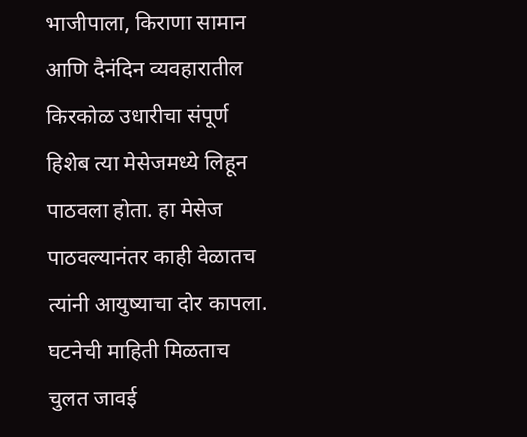भाजीपाला, किराणा सामान आणि दैनंदिन व्यवहारातील किरकोळ उधारीचा संपूर्ण हिशेब त्या मेसेजमध्ये लिहून पाठवला होता. हा मेसेज पाठवल्यानंतर काही वेळातच त्यांनी आयुष्याचा दोर कापला. घटनेची माहिती मिळताच चुलत जावई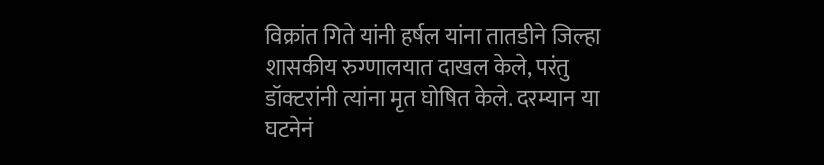विक्रांत गिते यांनी हर्षल यांना तातडीने जिल्हा शासकीय रुग्णालयात दाखल केले, परंतु डॉक्टरांनी त्यांना मृत घोषित केले. दरम्यान या घटनेनं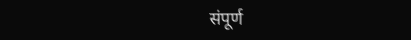संपूर्ण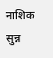नाशिक सुन्न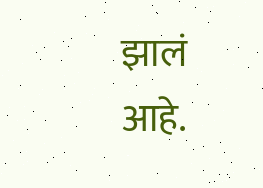झालं आहे.